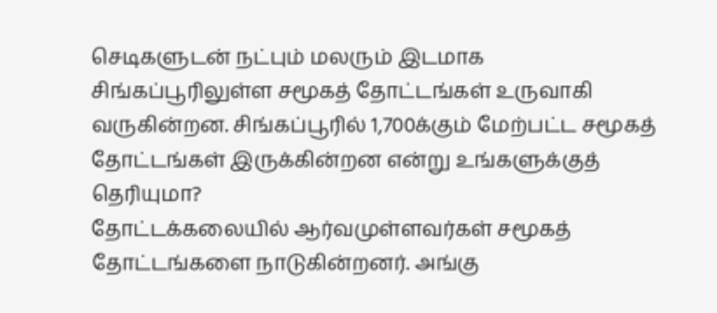செடிகளுடன் நட்பும் மலரும் இடமாக சிங்கப்பூரிலுள்ள சமூகத் தோட்டங்கள் உருவாகி வருகின்றன. சிங்கப்பூரில் 1,700க்கும் மேற்பட்ட சமூகத் தோட்டங்கள் இருக்கின்றன என்று உங்களுக்குத் தெரியுமா?
தோட்டக்கலையில் ஆர்வமுள்ளவர்கள் சமூகத் தோட்டங்களை நாடுகின்றனர். அங்கு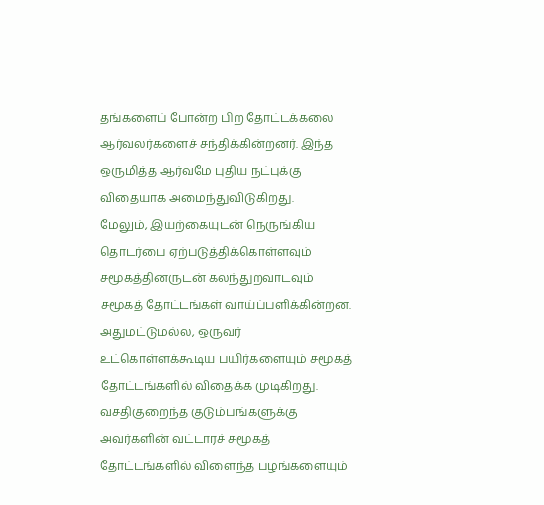தங்களைப் போன்ற பிற தோட்டக்கலை ஆர்வலர்களைச் சந்திக்கின்றனர். இந்த ஒருமித்த ஆர்வமே புதிய நட்புக்கு விதையாக அமைந்துவிடுகிறது.
மேலும், இயற்கையுடன் நெருங்கிய தொடர்பை ஏற்படுத்திக்கொள்ளவும் சமூகத்தினருடன் கலந்துறவாடவும் சமூகத் தோட்டங்கள் வாய்ப்பளிக்கின்றன.
அதுமட்டுமல்ல, ஒருவர் உட்கொள்ளக்கூடிய பயிர்களையும் சமூகத் தோட்டங்களில் விதைக்க முடிகிறது. வசதிகுறைந்த குடும்பங்களுக்கு அவர்களின் வட்டாரச் சமூகத் தோட்டங்களில் விளைந்த பழங்களையும்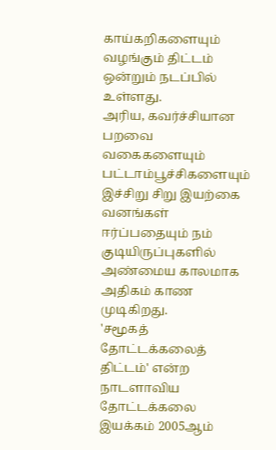காய்கறிகளையும் வழங்கும் திட்டம் ஒன்றும் நடப்பில் உள்ளது.
அரிய, கவர்ச்சியான பறவை வகைகளையும் பட்டாம்பூச்சிகளையும் இச்சிறு சிறு இயற்கை வனங்கள் ஈர்ப்பதையும் நம் குடியிருப்புகளில் அண்மைய காலமாக அதிகம் காண முடிகிறது.
'சமூகத் தோட்டக்கலைத் திட்டம்' என்ற நாடளாவிய தோட்டக்கலை இயக்கம் 2005ஆம்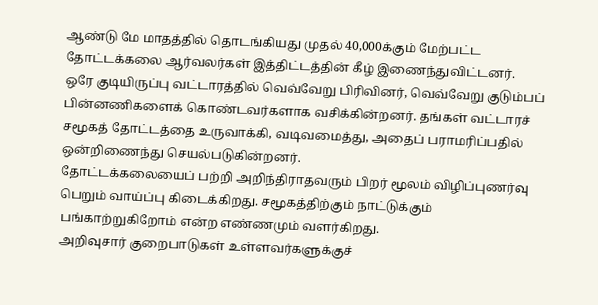ஆண்டு மே மாதத்தில் தொடங்கியது முதல் 40,000க்கும் மேற்பட்ட தோட்டக்கலை ஆர்வலர்கள் இத்திட்டத்தின் கீழ் இணைந்துவிட்டனர்.
ஒரே குடியிருப்பு வட்டாரத்தில் வெவ்வேறு பிரிவினர், வெவ்வேறு குடும்பப் பின்னணிகளைக் கொண்டவர்களாக வசிக்கின்றனர். தங்கள் வட்டாரச் சமூகத் தோட்டத்தை உருவாக்கி, வடிவமைத்து, அதைப் பராமரிப்பதில் ஒன்றிணைந்து செயல்படுகின்றனர்.
தோட்டக்கலையைப் பற்றி அறிந்திராதவரும் பிறர் மூலம் விழிப்புணர்வு பெறும் வாய்ப்பு கிடைக்கிறது. சமூகத்திற்கும் நாட்டுக்கும் பங்காற்றுகிறோம் என்ற எண்ணமும் வளர்கிறது.
அறிவுசார் குறைபாடுகள் உள்ளவர்களுக்குச்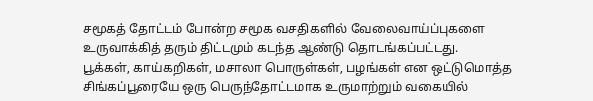சமூகத் தோட்டம் போன்ற சமூக வசதிகளில் வேலைவாய்ப்புகளை உருவாக்கித் தரும் திட்டமும் கடந்த ஆண்டு தொடங்கப்பட்டது.
பூக்கள், காய்கறிகள், மசாலா பொருள்கள், பழங்கள் என ஒட்டுமொத்த சிங்கப்பூரையே ஒரு பெருந்தோட்டமாக உருமாற்றும் வகையில்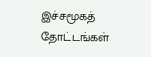இச்சமூகத் தோட்டங்கள்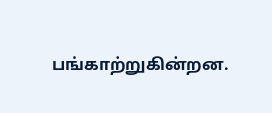பங்காற்றுகின்றன.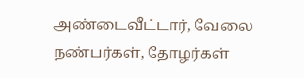அண்டைவீட்டார், வேலை நண்பர்கள், தோழர்கள்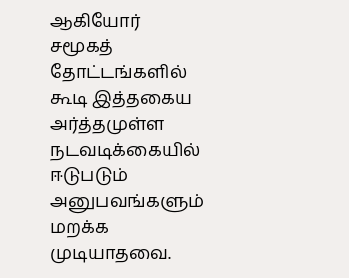ஆகியோர் சமூகத் தோட்டங்களில் கூடி இத்தகைய அர்த்தமுள்ள நடவடிக்கையில் ஈடுபடும் அனுபவங்களும் மறக்க முடியாதவை.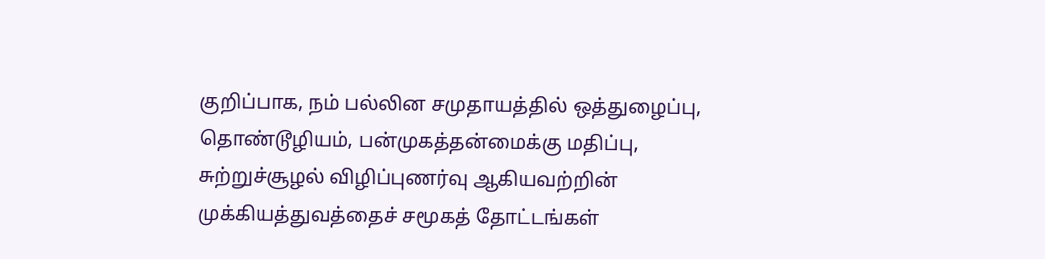குறிப்பாக, நம் பல்லின சமுதாயத்தில் ஒத்துழைப்பு, தொண்டூழியம், பன்முகத்தன்மைக்கு மதிப்பு, சுற்றுச்சூழல் விழிப்புணர்வு ஆகியவற்றின் முக்கியத்துவத்தைச் சமூகத் தோட்டங்கள்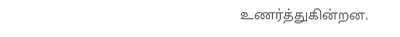உணர்த்துகின்றன.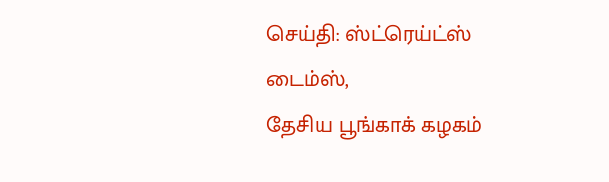செய்தி: ஸ்ட்ரெய்ட்ஸ் டைம்ஸ்,
தேசிய பூங்காக் கழகம்